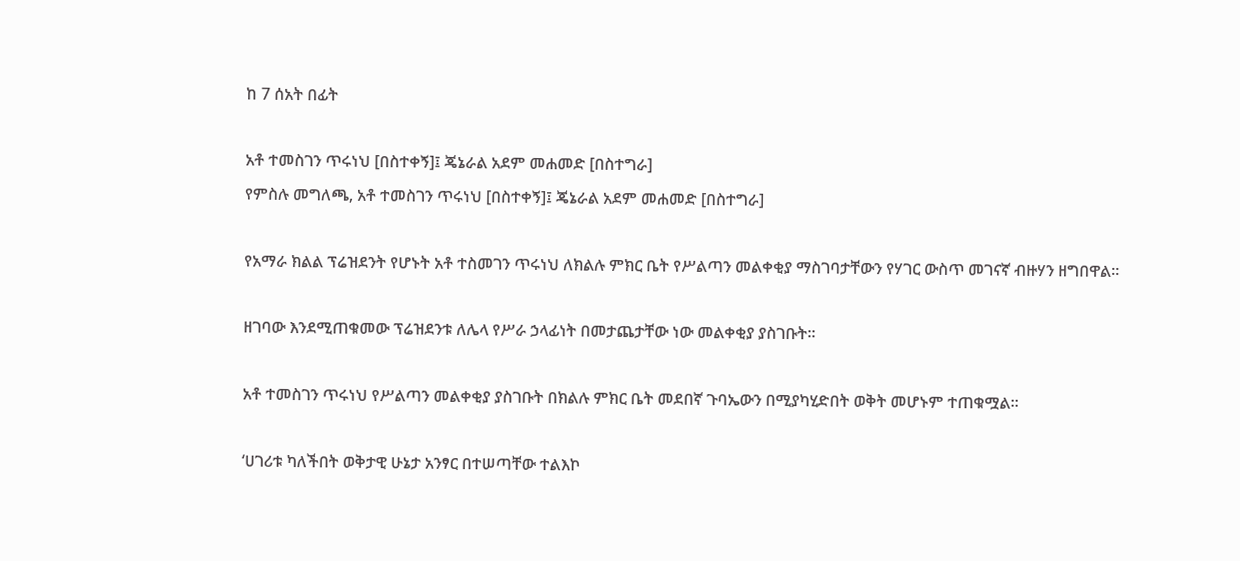ከ 7 ሰአት በፊት

አቶ ተመስገን ጥሩነህ [በስተቀኝ]፤ ጄኔራል አደም መሐመድ [በስተግራ]
የምስሉ መግለጫ, አቶ ተመስገን ጥሩነህ [በስተቀኝ]፤ ጄኔራል አደም መሐመድ [በስተግራ]

የአማራ ክልል ፕሬዝደንት የሆኑት አቶ ተስመገን ጥሩነህ ለክልሉ ምክር ቤት የሥልጣን መልቀቂያ ማስገባታቸውን የሃገር ውስጥ መገናኛ ብዙሃን ዘግበዋል።

ዘገባው እንደሚጠቁመው ፕሬዝደንቱ ለሌላ የሥራ ኃላፊነት በመታጨታቸው ነው መልቀቂያ ያስገቡት።

አቶ ተመስገን ጥሩነህ የሥልጣን መልቀቂያ ያስገቡት በክልሉ ምክር ቤት መደበኛ ጉባኤውን በሚያካሂድበት ወቅት መሆኑም ተጠቁሟል።

‘ሀገሪቱ ካለችበት ወቅታዊ ሁኔታ አንፃር በተሠጣቸው ተልእኮ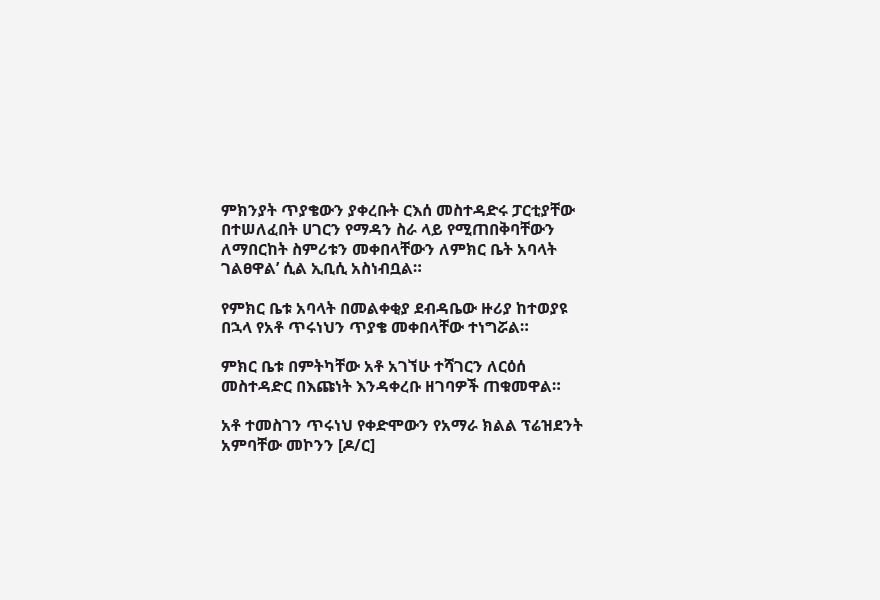ምክንያት ጥያቄውን ያቀረቡት ርእሰ መስተዳድሩ ፓርቲያቸው በተሠለፈበት ሀገርን የማዳን ስራ ላይ የሚጠበቅባቸውን ለማበርከት ስምሪቱን መቀበላቸውን ለምክር ቤት አባላት ገልፀዋል’ ሲል ኢቢሲ አስነብቧል።

የምክር ቤቱ አባላት በመልቀቂያ ደብዳቤው ዙሪያ ከተወያዩ በኋላ የአቶ ጥሩነህን ጥያቄ መቀበላቸው ተነግሯል።

ምክር ቤቱ በምትካቸው አቶ አገኘሁ ተሻገርን ለርዕሰ መስተዳድር በእጩነት እንዳቀረቡ ዘገባዎች ጠቁመዋል።

አቶ ተመስገን ጥሩነህ የቀድሞውን የአማራ ክልል ፕሬዝደንት አምባቸው መኮንን [ዶ/ር]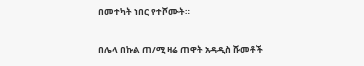በመተካት ነበር የተሾሙት።

በሌላ በኩል ጠ/ሚ ዛሬ ጠዋት አዳዲስ ሹመቶች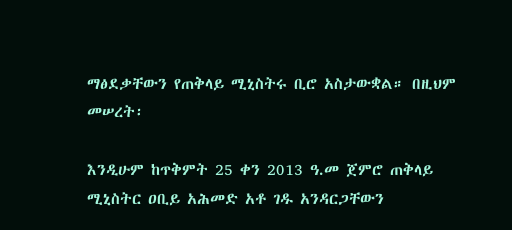ማፅደቃቸውን የጠቅላይ ሚኒስትሩ ቢሮ አስታውቋል። በዚህም መሠረት፡

እንዲሁም ከጥቅምት 25 ቀን 2013 ዓ.መ ጀምሮ ጠቅላይ ሚኒስትር ዐቢይ አሕመድ አቶ ገዱ አንዳርጋቸውን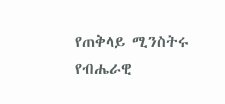የጠቅላይ ሚንስትሩ የብሔራዊ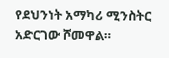የደህንነት አማካሪ ሚንስትር አድርገው ሾመዋል።